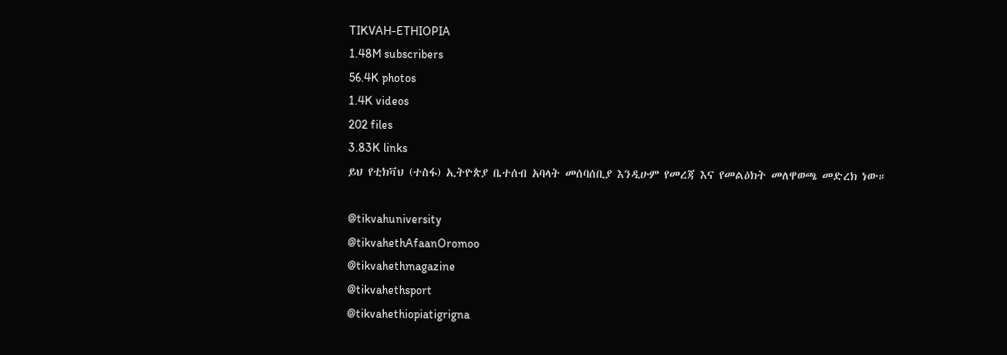TIKVAH-ETHIOPIA
1.48M subscribers
56.4K photos
1.4K videos
202 files
3.83K links
ይህ የቲክቫህ (ተስፋ) ኢትዮጵያ ቤተሰብ አባላት መሰባሰቢያ እንዲሁም የመረጃ እና የመልዕክት መለዋወጫ መድረክ ነው።

@tikvahuniversity
@tikvahethAfaanOromoo
@tikvahethmagazine
@tikvahethsport
@tikvahethiopiatigrigna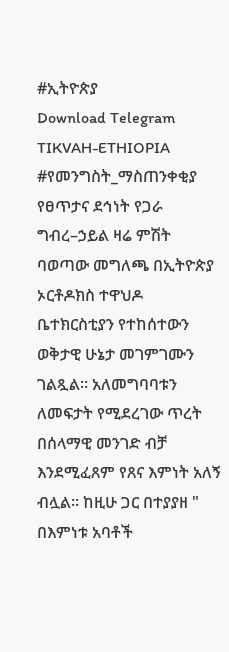#ኢትዮጵያ
Download Telegram
TIKVAH-ETHIOPIA
#የመንግስት_ማስጠንቀቂያ የፀጥታና ደኅነት የጋራ ግብረ–ኃይል ዛሬ ምሽት ባወጣው መግለጫ በኢትዮጵያ ኦርቶዶክስ ተዋህዶ ቤተክርስቲያን የተከሰተውን ወቅታዊ ሁኔታ መገምገሙን ገልጿል። አለመግባባቱን ለመፍታት የሚደረገው ጥረት በሰላማዊ መንገድ ብቻ እንደሚፈጸም የጸና እምነት አለኝ ብሏል። ከዚሁ ጋር በተያያዘ " በእምነቱ አባቶች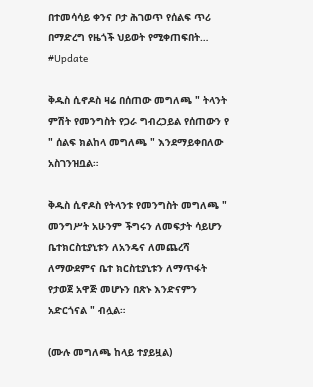በተመሳሳይ ቀንና ቦታ ሕገወጥ የሰልፍ ጥሪ በማድረግ የዜጎች ህይወት የሚቀጠፍበት…
#Update

ቅዱስ ሲኖዶስ ዛሬ በሰጠው መግለጫ " ትላንት ምሽት የመንግስት የጋራ ግብረኃይል የሰጠውን የ " ሰልፍ ክልከላ መግለጫ " እንደማይቀበለው አስገንዝቧል።

ቅዱስ ሲኖዶስ የትላንቱ የመንግስት መግለጫ " መንግሥት አሁንም ችግሩን ለመፍታት ሳይሆን ቤተክርስቲያኒቱን ለአንዴና ለመጨረሻ ለማውደምና ቤተ ክርስቲያኒቱን ለማጥፋት የታወጀ አዋጅ መሆኑን በጽኑ እንድናምን አድርጎናል " ብሏል።

(ሙሉ መግለጫ ከላይ ተያይዟል)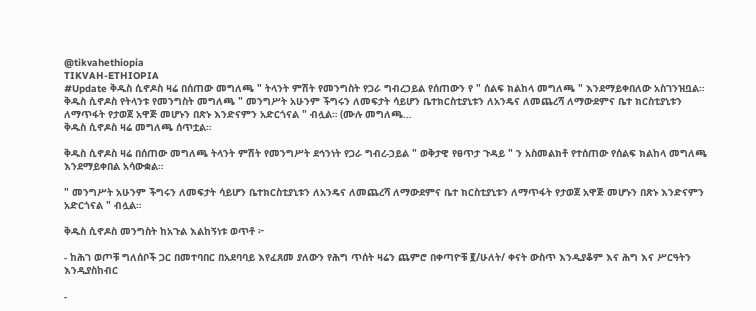@tikvahethiopia
TIKVAH-ETHIOPIA
#Update ቅዱስ ሲኖዶስ ዛሬ በሰጠው መግለጫ " ትላንት ምሽት የመንግስት የጋራ ግብረኃይል የሰጠውን የ " ሰልፍ ክልከላ መግለጫ " እንደማይቀበለው አስገንዝቧል። ቅዱስ ሲኖዶስ የትላንቱ የመንግስት መግለጫ " መንግሥት አሁንም ችግሩን ለመፍታት ሳይሆን ቤተክርስቲያኒቱን ለአንዴና ለመጨረሻ ለማውደምና ቤተ ክርስቲያኒቱን ለማጥፋት የታወጀ አዋጅ መሆኑን በጽኑ እንድናምን አድርጎናል " ብሏል። (ሙሉ መግለጫ…
ቅዱስ ሲኖዶስ ዛሬ መግለጫ ሰጥቷል።

ቅዱስ ሲኖዶስ ዛሬ በሰጠው መግለጫ ትላንት ምሽት የመንግሥት ደኅንነት የጋራ ግብረ-ኃይል " ወቅታዊ የፀጥታ ጉዳይ " ን አስመልክቶ የተሰጠው የሰልፍ ክልከላ መግለጫ እንደማይቀበል አሳውቋል።

" መንግሥት አሁንም ችግሩን ለመፍታት ሳይሆን ቤተክርስቲያኒቱን ለአንዴና ለመጨረሻ ለማውደምና ቤተ ክርስቲያኒቱን ለማጥፋት የታወጀ አዋጅ መሆኑን በጽኑ እንድናምን አድርጎናል " ብሏል።

ቅዱስ ሲኖዶስ መንግስት ከአጉል እልከኝነቱ ወጥቶ ፦

- ከሕገ ወጦቹ ግለሰቦች ጋር በመተባበር በአደባባይ እየፈጸመ ያለውን የሕግ ጥሰት ዛሬን ጨምሮ በቀጣዮቹ ፪/ሁለት/ ቀናት ውስጥ እንዲያቆም እና ሕግ እና ሥርዓትን እንዲያስከብር

-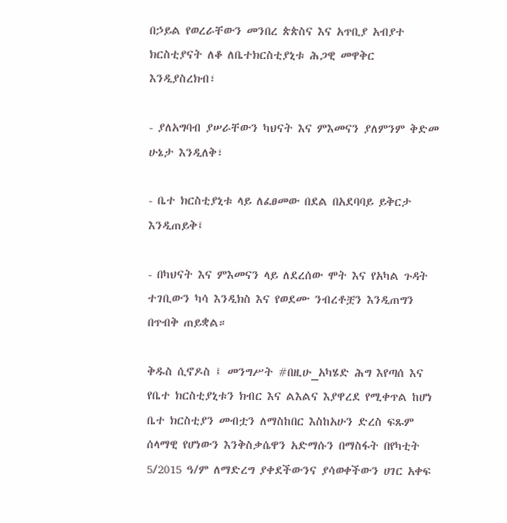በኃይል የወረራቸውን መንበረ ጵጵስና እና አጥቢያ አብያተ ክርስቲያናት ለቆ ለቤተክርስቲያኒቱ ሕጋዊ መዋቅር እንዲያስረክብ፣

- ያለአግባብ ያሠራቸውን ካህናት እና ምእመናን ያለምንም ቅድመ ሁኔታ እንዲለቅ፣

- ቤተ ክርስቲያኒቱ ላይ ለፈፀመው በደል በአደባባይ ይቅርታ እንዲጠይቅ፤

- በካህናት እና ምእመናን ላይ ለደረሰው ሞት እና የአካል ጉዳት ተገቢውን ካሳ እንዲክስ እና የወደሙ ንብረቶቿን እንዲጠግን በጥብቅ ጠይቋል።

ቅዱስ ሲኖዶስ ፤ መንግሥት #በዚሁ_አካሄድ ሕግ እየጣሰ እና የቤተ ክርስቲያኒቱን ክብር እና ልእልና እያዋረደ የሚቀጥል ከሆነ ቤተ ክርስቲያን መብቷን ለማስከበር እስከአሁን ድረስ ፍጹም ሰላማዊ የሆነውን እንቅስቃሴዋን አድማሱን በማስፋት በየካቲት 5/2015 ዓ/ም ለማድረግ ያቀደችውንና ያሳወቀችውን ሀገር አቀፍ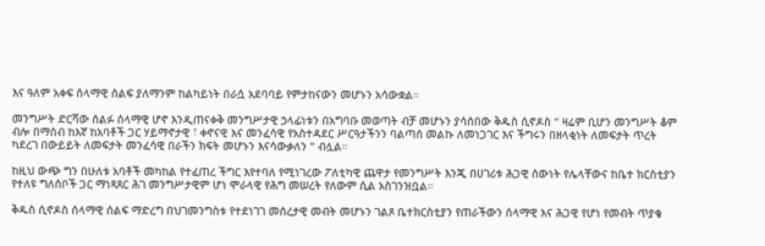እና ዓለም አቀፍ ሰላማዊ ሰልፍ ያለማንም ከልካይነት በራሷ አደባባይ የምታከናውን መሆኑን አሳውቋል።

መንግሥት ድርሻው ሰልፉ ሰላማዊ ሆኖ እንዲጠናቀቅ መንግሥታዊ ኃላፊነቱን በአግባቡ መወጣት ብቻ መሆኑን ያሳሰበው ቅዱስ ሲኖዶስ " ዛሬም ቢሆን መንግሥት ቆም ብሎ በማሰብ ከእኛ ከአባቶች ጋር ሃይማኖታዊ ፣ ቀኖናዊ እና መንፈሳዊ የአስተዳደር ሥርዓታችንን ባልጣሰ መልኩ ለመነጋገር እና ችግሩን በዘላቂነት ለመፍታት ጥረት ካደረገ በውይይት ለመፍታት መንፈሳዊ በራችን ክፍት መሆኑን እናሳውቃለን " ብሏል።

ከዚህ ውጭ ግን በሁለቱ አባቶች መካከል የተፈጠረ ችግር እየተባለ የሚነገረው ፖለቲካዊ ጨዋታ የመንግሥት እንጂ በሀገሪቱ ሕጋዊ ሰውነት የሌላቸውና ከቤተ ክርስቲያን የተለዩ ግለሰቦች ጋር ማነጻጸር ሕገ መንግሥታዊም ሆነ ሞራላዊ የሕግ መሠረት የለውም ሲል አስገንዝቧል።

ቅዱስ ሲኖዶስ ሰላማዊ ሰልፍ ማድረግ በህገመንግስቱ የተደነገገ መሰረታዊ መብት መሆኑን ገልጾ ቤተክርስቲያን የጠራችውን ሰላማዊ እና ሕጋዊ የሆነ የመብት ጥያቄ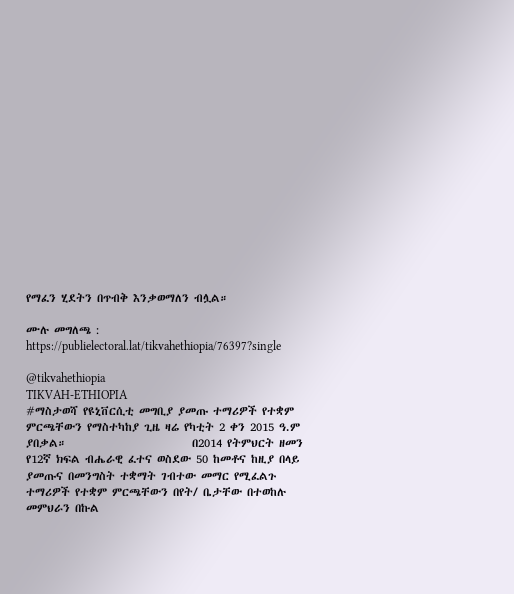የማፈን ሂደትን በጥብቅ እንቃወማለን ብሏል።

ሙሉ መግለጫ : https://publielectoral.lat/tikvahethiopia/76397?single

@tikvahethiopia
TIKVAH-ETHIOPIA
#ማስታወሻ የዩኒቨርሲቲ መግቢያ ያመጡ ተማሪዎች የተቋም ምርጫቸውን የማስተካከያ ጊዜ ዛሬ የካቲት 2 ቀን 2015 ዓ.ም ያበቃል።                         በ2014 የትምህርት ዘመን የ12ኛ ክፍል ብሔራዊ ፈተና ወስደው 50 ከመቶና ከዚያ በላይ ያመጡና በመንግስት ተቋማት ገብተው መማር የሚፈልጉ ተማሪዎች የተቋም ምርጫቸውን በየት/ ቤታቸው በተወከሉ መምህራን በኩል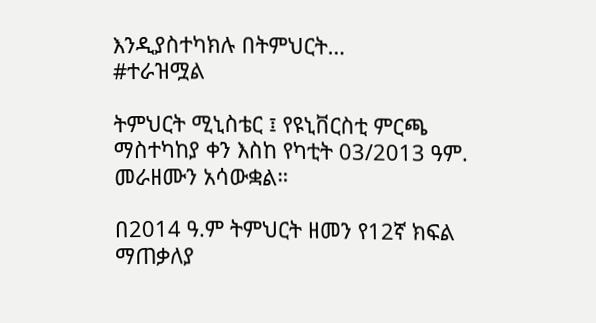እንዲያስተካክሉ በትምህርት…
#ተራዝሟል

ትምህርት ሚኒስቴር ፤ የዩኒቨርስቲ ምርጫ ማስተካከያ ቀን እስከ የካቲት 03/2013 ዓም. መራዘሙን አሳውቋል።

በ2014 ዓ.ም ትምህርት ዘመን የ12ኛ ክፍል ማጠቃለያ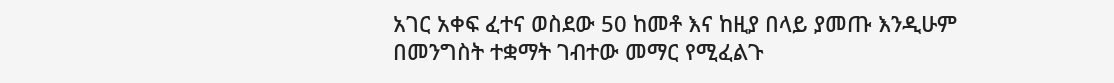አገር አቀፍ ፈተና ወስደው 50 ከመቶ እና ከዚያ በላይ ያመጡ እንዲሁም በመንግስት ተቋማት ገብተው መማር የሚፈልጉ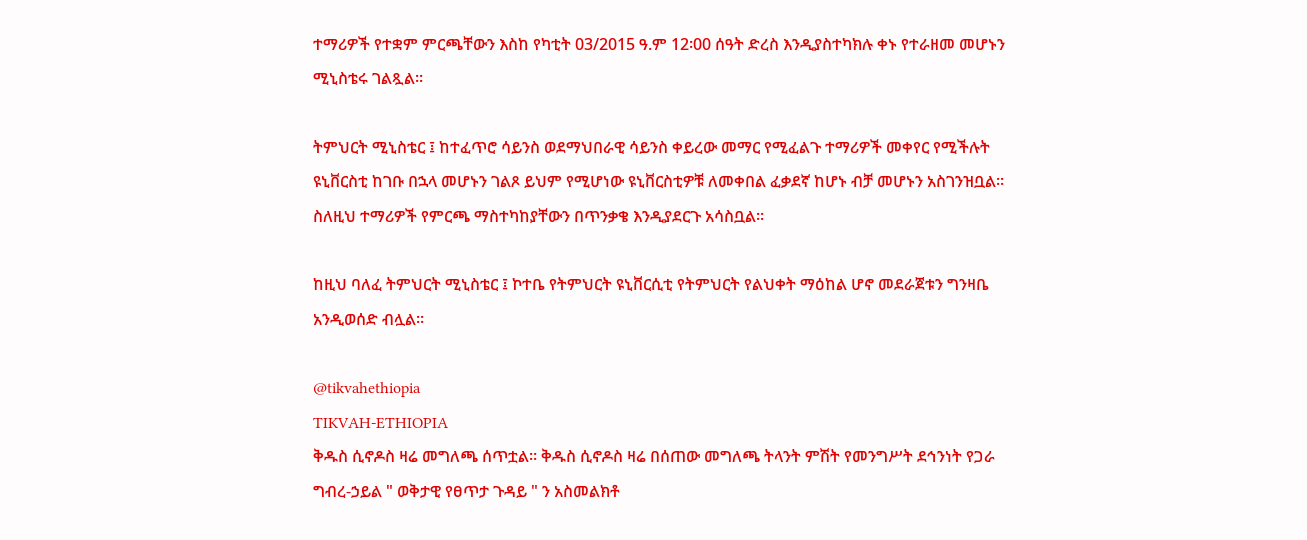ተማሪዎች የተቋም ምርጫቸውን እስከ የካቲት 03/2015 ዓ.ም 12፡00 ሰዓት ድረስ እንዲያስተካክሉ ቀኑ የተራዘመ መሆኑን ሚኒስቴሩ ገልጿል።

ትምህርት ሚኒስቴር ፤ ከተፈጥሮ ሳይንስ ወደማህበራዊ ሳይንስ ቀይረው መማር የሚፈልጉ ተማሪዎች መቀየር የሚችሉት ዩኒቨርስቲ ከገቡ በኋላ መሆኑን ገልጾ ይህም የሚሆነው ዩኒቨርስቲዎቹ ለመቀበል ፈቃደኛ ከሆኑ ብቻ መሆኑን አስገንዝቧል። ስለዚህ ተማሪዎች የምርጫ ማስተካከያቸውን በጥንቃቄ እንዲያደርጉ አሳስቧል።

ከዚህ ባለፈ ትምህርት ሚኒስቴር ፤ ኮተቤ የትምህርት ዩኒቨርሲቲ የትምህርት የልህቀት ማዕከል ሆኖ መደራጀቱን ግንዛቤ አንዲወሰድ ብሏል።

@tikvahethiopia
TIKVAH-ETHIOPIA
ቅዱስ ሲኖዶስ ዛሬ መግለጫ ሰጥቷል። ቅዱስ ሲኖዶስ ዛሬ በሰጠው መግለጫ ትላንት ምሽት የመንግሥት ደኅንነት የጋራ ግብረ-ኃይል " ወቅታዊ የፀጥታ ጉዳይ " ን አስመልክቶ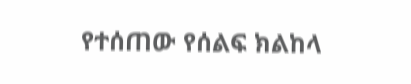የተሰጠው የሰልፍ ክልከላ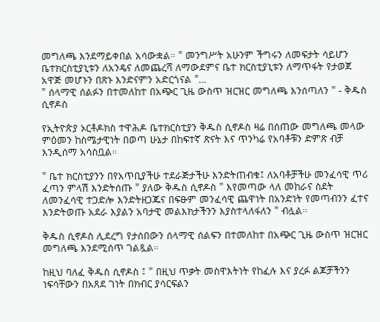መግለጫ እንደማይቀበል አሳውቋል። " መንግሥት አሁንም ችግሩን ለመፍታት ሳይሆን ቤተክርስቲያኒቱን ለአንዴና ለመጨረሻ ለማውደምና ቤተ ክርስቲያኒቱን ለማጥፋት የታወጀ አዋጅ መሆኑን በጽኑ እንድናምን አድርጎናል "…
" ሰላማዊ ሰልፉን በተመለከተ በአጭር ጊዜ ውስጥ ዝርዝር መግለጫ እንሰጣለን " - ቅዱስ ሲኖዶስ

የኢትዮጵያ ኦርቶዶክስ ተዋሕዶ ቤተክርስቲያን ቅዱስ ሲኖዶስ ዛሬ በሰጠው መግለጫ መላው ምዕመን ከስሜታዊነት በወጣ ሁኔታ በከፍተኛ ጽናት እና ጥንካሬ የአባቶቹን ድምጽ ብቻ እንዲሰማ አሳስቧል።

" ቤተ ክርስቲያንን በየአጥቢያችሁ ተደራጅታችሁ እንድትጠብቁ፤ ለአባቶቻችሁ መንፈሳዊ ጥሪ ፈጣን ምላሽ እንድትሰጡ " ያለው ቅዱስ ሲኖዶስ " እየመጣው ላለ መከራና ስደት ለመንፈሳዊ ተጋድሎ እንድትዘጋጁና በፍፁም መንፈሳዊ ጨዋነት በአንድነት የመጣብንን ፈተና እንድትወጡ አደራ እያልን አባታዊ መልእክታችንን እያስተላለፋለን " ብሏል።

ቅዱስ ሲኖዶስ ሊደረግ የታሰበውን ሰላማዊ ሰልፍን በተመለከተ በአጭር ጊዜ ውስጥ ዝርዝር መግለጫ እንደሚሰጥ ገልጿል።

ከዚህ ባለፈ ቅዱስ ሲኖዶስ ፤ " በዚህ ጥቃት መስዋእትነት የከፈሉ እና ያረፉ ልጆቻችንን ነፍሳቸውን በአጸደ ገነት በክብር ያሳርፍልን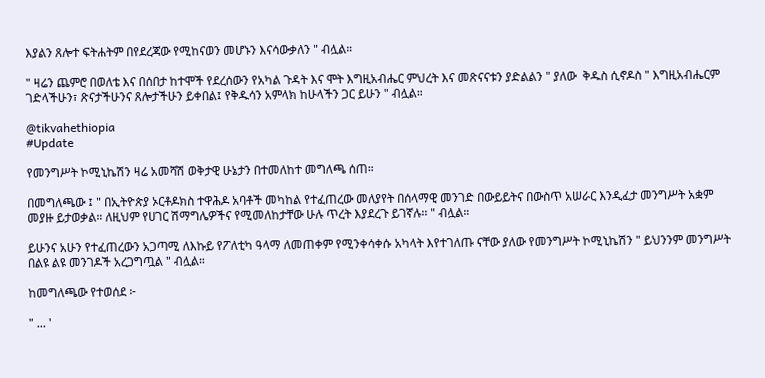እያልን ጸሎተ ፍትሐትም በየደረጃው የሚከናወን መሆኑን እናሳውቃለን " ብሏል።

" ዛሬን ጨምሮ በወለቴ እና በሰበታ ከተሞች የደረሰውን የአካል ጉዳት እና ሞት እግዚአብሔር ምህረት እና መጽናናቱን ያድልልን " ያለው  ቅዱስ ሲኖዶስ " እግዚአብሔርም ገድላችሁን፣ ጽናታችሁንና ጸሎታችሁን ይቀበል፤ የቅዱሳን አምላክ ከሁላችን ጋር ይሁን " ብሏል።

@tikvahethiopia
#Update

የመንግሥት ኮሚኒኬሽን ዛሬ አመሻሽ ወቅታዊ ሁኔታን በተመለከተ መግለጫ ሰጠ።

በመግለጫው ፤ " በኢትዮጵያ ኦርቶዶክስ ተዋሕዶ አባቶች መካከል የተፈጠረው መለያየት በሰላማዊ መንገድ በውይይትና በውስጥ አሠራር እንዲፈታ መንግሥት አቋም መያዙ ይታወቃል። ለዚህም የሀገር ሽማግሌዎችና የሚመለከታቸው ሁሉ ጥረት እያደረጉ ይገኛሉ፡፡ " ብሏል።

ይሁንና አሁን የተፈጠረውን አጋጣሚ ለእኩይ የፖለቲካ ዓላማ ለመጠቀም የሚንቀሳቀሱ አካላት እየተገለጡ ናቸው ያለው የመንግሥት ኮሚኒኬሽን " ይህንንም መንግሥት በልዩ ልዩ መንገዶች አረጋግጧል " ብሏል።

ከመግለጫው የተወሰደ ፦

" ... '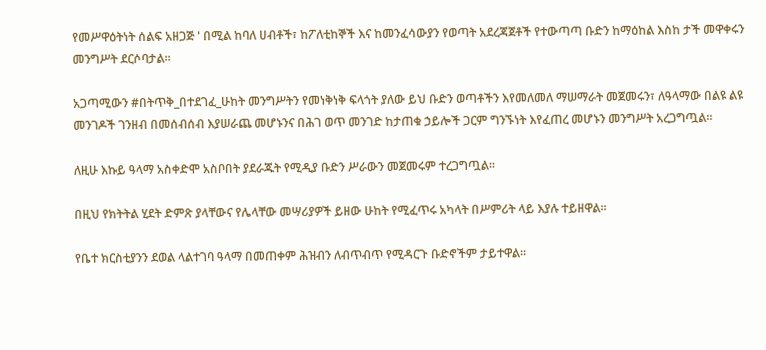የመሥዋዕትነት ሰልፍ አዘጋጅ ' በሚል ከባለ ሀብቶች፣ ከፖለቲከኞች እና ከመንፈሳውያን የወጣት አደረጃጀቶች የተውጣጣ ቡድን ከማዕከል እስከ ታች መዋቀሩን መንግሥት ደርሶባታል።

አጋጣሚውን #በትጥቅ_በተደገፈ_ሁከት መንግሥትን የመነቅነቅ ፍላጎት ያለው ይህ ቡድን ወጣቶችን እየመለመለ ማሠማራት መጀመሩን፣ ለዓላማው በልዩ ልዩ መንገዶች ገንዘብ በመሰብሰብ እያሠራጨ መሆኑንና በሕገ ወጥ መንገድ ከታጠቁ ኃይሎች ጋርም ግንኙነት እየፈጠረ መሆኑን መንግሥት አረጋግጧል።

ለዚሁ እኩይ ዓላማ አስቀድሞ አስቦበት ያደራጁት የሚዲያ ቡድን ሥራውን መጀመሩም ተረጋግጧል፡፡

በዚህ የክትትል ሂደት ድምጽ ያላቸውና የሌላቸው መሣሪያዎች ይዘው ሁከት የሚፈጥሩ አካላት በሥምሪት ላይ እያሉ ተይዘዋል።

የቤተ ክርስቲያንን ደወል ላልተገባ ዓላማ በመጠቀም ሕዝብን ለብጥብጥ የሚዳርጉ ቡድኖችም ታይተዋል።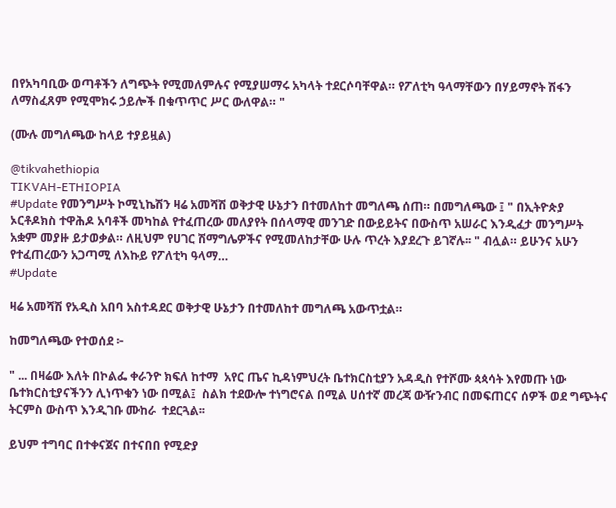በየአካባቢው ወጣቶችን ለግጭት የሚመለምሉና የሚያሠማሩ አካላት ተደርሶባቸዋል። የፖለቲካ ዓላማቸውን በሃይማኖት ሽፋን ለማስፈጸም የሚሞክሩ ኃይሎች በቁጥጥር ሥር ውለዋል። "

(ሙሉ መግለጫው ከላይ ተያይዟል)

@tikvahethiopia
TIKVAH-ETHIOPIA
#Update የመንግሥት ኮሚኒኬሽን ዛሬ አመሻሽ ወቅታዊ ሁኔታን በተመለከተ መግለጫ ሰጠ። በመግለጫው ፤ " በኢትዮጵያ ኦርቶዶክስ ተዋሕዶ አባቶች መካከል የተፈጠረው መለያየት በሰላማዊ መንገድ በውይይትና በውስጥ አሠራር እንዲፈታ መንግሥት አቋም መያዙ ይታወቃል። ለዚህም የሀገር ሽማግሌዎችና የሚመለከታቸው ሁሉ ጥረት እያደረጉ ይገኛሉ፡፡ " ብሏል። ይሁንና አሁን የተፈጠረውን አጋጣሚ ለእኩይ የፖለቲካ ዓላማ…
#Update

ዛሬ አመሻሽ የአዲስ አበባ አስተዳደር ወቅታዊ ሁኔታን በተመለከተ መግለጫ አውጥቷል።

ከመግለጫው የተወሰደ ፦

" ... በዛሬው እለት በኮልፌ ቀራንዮ ክፍለ ከተማ  አየር ጤና ኪዳነምህረት ቤተክርስቲያን አዳዲስ የተሾሙ ጳጳሳት እየመጡ ነው ቤተክርስቲያናችንን ሊነጥቁን ነው በሚል፤  ስልክ ተደውሎ ተነግሮናል በሚል ሀሰተኛ መረጃ ውዥንብር በመፍጠርና ሰዎች ወደ ግጭትና ትርምስ ውስጥ እንዲገቡ ሙከራ  ተደርጓል፡፡

ይህም ተግባር በተቀናጀና በተናበበ የሚድያ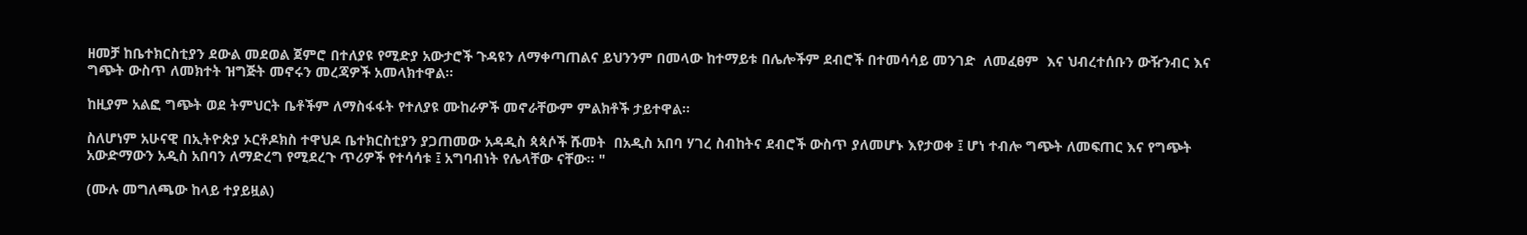ዘመቻ ከቤተክርስቲያን ደውል መደወል ጀምሮ በተለያዩ የሚድያ አውታሮች ጉዳዩን ለማቀጣጠልና ይህንንም በመላው ከተማይቱ በሌሎችም ደብሮች በተመሳሳይ መንገድ  ለመፈፀም  እና ህብረተሰቡን ውዥንብር እና ግጭት ውስጥ ለመክተት ዝግጅት መኖሩን መረጃዎች አመላክተዋል፡፡

ከዚያም አልፎ ግጭት ወደ ትምህርት ቤቶችም ለማስፋፋት የተለያዩ ሙከራዎች መኖራቸውም ምልክቶች ታይተዋል፡፡

ስለሆነም አሁናዊ በኢትዮጵያ ኦርቶዶክስ ተዋህዶ ቤተክርስቲያን ያጋጠመው አዳዲስ ጳጳሶች ሹመት  በአዲስ አበባ ሃገረ ስብከትና ደብሮች ውስጥ ያለመሆኑ እየታወቀ ፤ ሆነ ተብሎ ግጭት ለመፍጠር እና የግጭት አውድማውን አዲስ አበባን ለማድረግ የሚደረጉ ጥሪዎች የተሳሳቱ ፤ አግባብነት የሌላቸው ናቸው፡፡ "

(ሙሉ መግለጫው ከላይ ተያይዟል)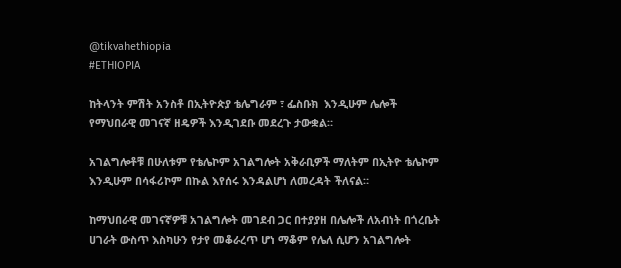@tikvahethiopia
#ETHIOPIA

ከትላንት ምሽት አንስቶ በኢትዮጵያ ቴሌግራም ፣ ፌስቡክ  እንዲሁም ሌሎች የማህበራዊ መገናኛ ዘዴዎች እንዲገደቡ መደረጉ ታውቋል።

አገልግሎቶቹ በሁለቱም የቴሌኮም አገልግሎት አቅራቢዎች ማለትም በኢትዮ ቴሌኮም እንዲሁም በሳፋሪኮም በኩል እየሰሩ እንዳልሆነ ለመረዳት ችለናል።

ከማህበራዊ መገናኛዎቹ አገልግሎት መገደብ ጋር በተያያዘ በሌሎች ለአብነት በጎረቤት ሀገራት ውስጥ እስካሁን የታየ መቆራረጥ ሆነ ማቆም የሌለ ሲሆን አገልግሎት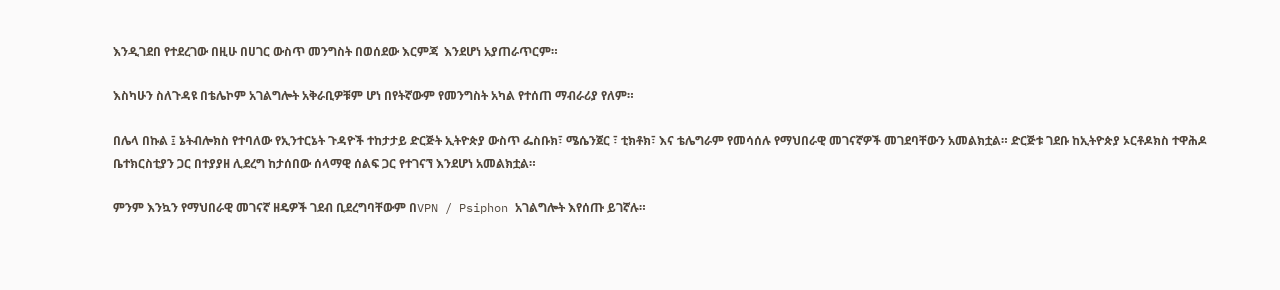እንዲገደበ የተደረገው በዚሁ በሀገር ውስጥ መንግስት በወሰደው እርምጃ  እንደሆነ አያጠራጥርም።

እስካሁን ስለጉዳዩ በቴሌኮም አገልግሎት አቅራቢዎቹም ሆነ በየትኛውም የመንግስት አካል የተሰጠ ማብራሪያ የለም።

በሌላ በኩል ፤ ኔትብሎክስ የተባለው የኢንተርኔት ጉዳዮች ተከታታይ ድርጅት ኢትዮጵያ ውስጥ ፌስቡክ፣ ሜሴንጀር ፣ ቲክቶክ፣ እና ቴሌግራም የመሳሰሉ የማህበራዊ መገናኛዎች መገደባቸውን አመልክቷል። ድርጅቱ ገደቡ ከኢትዮጵያ ኦርቶዶክስ ተዋሕዶ ቤተክርስቲያን ጋር በተያያዘ ሊደረግ ከታሰበው ሰላማዊ ሰልፍ ጋር የተገናኘ እንደሆነ አመልክቷል።

ምንም እንኳን የማህበራዊ መገናኛ ዘዴዎች ገደብ ቢደረግባቸውም በVPN / Psiphon አገልግሎት እየሰጡ ይገኛሉ።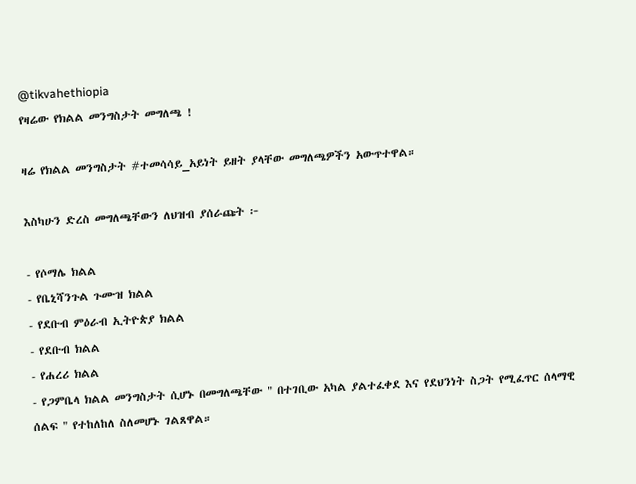@tikvahethiopia
የዛሬው የክልል መንግስታት መግለጫ !

ዛሬ የክልል መንግስታት #ተመሳሳይ_አይነት ይዘት ያላቸው መግለጫዎችን አውጥተዋል።

እስካሁን ድረስ መግለጫቸውን ለህዝብ ያሰራጩት ፦

- የሶማሌ ክልል
- የቤኒሻንጉል ጉሙዝ ክልል
- የደቡብ ምዕራብ ኢትዮጵያ ክልል
- የደቡብ ክልል
- የሐረሪ ክልል
- የጋምቤላ ክልል መንግስታት ሲሆኑ በመግለጫቸው " በተገቢው አካል ያልተፈቀደ እና የደህንነት ስጋት የሚፈጥር ሰላማዊ ሰልፍ " የተከለከለ ስለመሆኑ ገልጸዋል።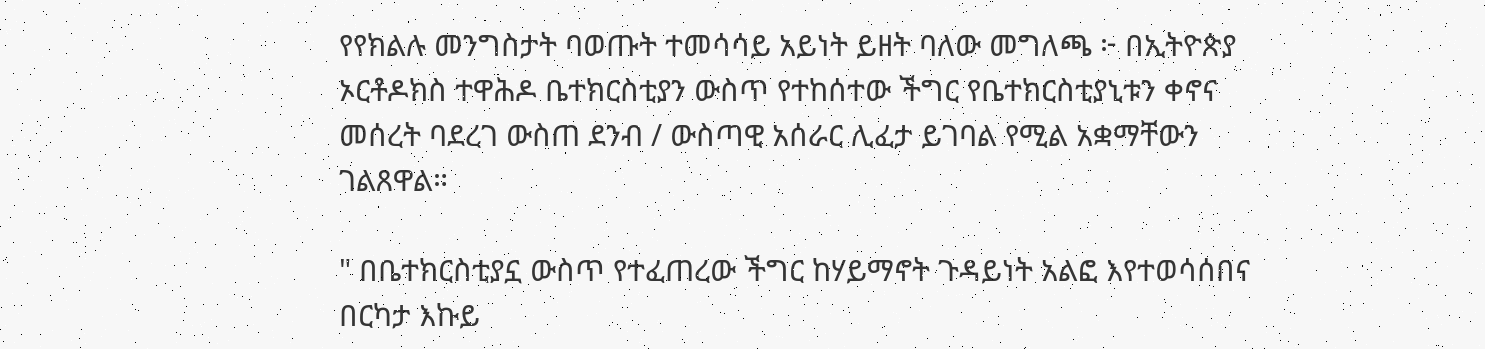የየክልሉ መንግስታት ባወጡት ተመሳሳይ አይነት ይዘት ባለው መግለጫ ፦ በኢትዮጵያ ኦርቶዶክስ ተዋሕዶ ቤተክርስቲያን ውስጥ የተከሰተው ችግር የቤተክርስቲያኒቱን ቀኖና መሰረት ባደረገ ውስጠ ደንብ / ውስጣዊ አሰራር ሊፈታ ይገባል የሚል አቋማቸውን ገልጸዋል።

" በቤተክርስቲያኗ ውስጥ የተፈጠረው ችግር ከሃይማኖት ጉዳይነት አልፎ እየተወሳሰበና በርካታ እኩይ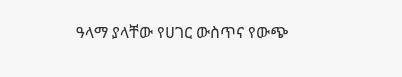ዓላማ ያላቸው የሀገር ውስጥና የውጭ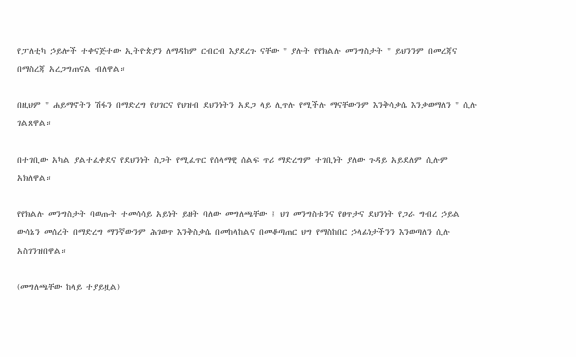የፓለቲካ ኃይሎች ተቀናጅተው ኢትዮጵያን ለማዳከም ርብርብ እያደረጉ ናቸው " ያሉት የየክልሉ መንግስታት " ይህንንም በመረጃና በማስረጃ አረጋግጠናል ብለዋል።

በዚህም " ሐይማኖትን ሽፋን በማድረግ የሀገርና የህዝብ ደህንነትን አደጋ ላይ ሊጥሉ የሚችሉ ማናቸውንም እንቅሳቃሴ እንቃወማለን " ሲሉ ገልጸዋል።

በተገቢው አካል ያልተፈቀደና የደህንነት ስጋት የሚፈጥር የሰላማዊ ሰልፍ ጥሪ ማድረግም ተገቢነት ያለው ጉዳይ አይደለም ሲሉም አክለዋል።

የየክልሉ መንግስታት ባወጡት ተመሳሳይ አይነት ይዘት ባለው መግለጫቸው ፤ ህገ መንግስቱንና የፀጥታና ደህንነት የጋራ ግብረ ኃይል ውሳኔን መሰረት በማድረግ ማንኛውንም ሕገወጥ እንቅስቃሴ በመከላከልና በመቆጣጠር ህግ የማስከበር ኃላፊነታችንን እንወጣለን ሲሉ አስገንዝበዋል።

(መግለጫቸው ከላይ ተያይዟል)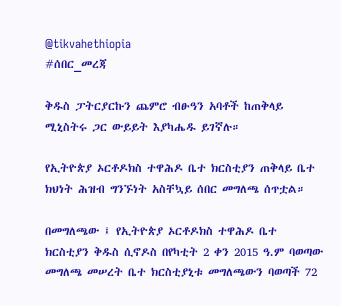@tikvahethiopia
#ሰበር_መረጃ

ቅዱስ ፓትርያርኩን ጨምሮ ብፁዓን አባቶች ከጠቅላይ ሚኒስትሩ ጋር ውይይት እያካሔዱ ይገኛሉ።

የኢትዮጵያ ኦርቶዶክስ ተዋሕዶ ቤተ ክርስቲያን ጠቅላይ ቤተ ክህነት ሕዝብ ግንኙነት አስቸኳይ ሰበር መግለጫ ሰጥቷል።

በመግለጫው ፤ የኢትዮጵያ ኦርቶዶክስ ተዋሕዶ ቤተ ክርስቲያን ቅዱስ ሲኖዶስ በየካቲት 2 ቀን 2015 ዓ.ም ባወጣው መግለጫ መሠረት ቤተ ክርስቲያኒቱ መግለጫውን ባወጣች 72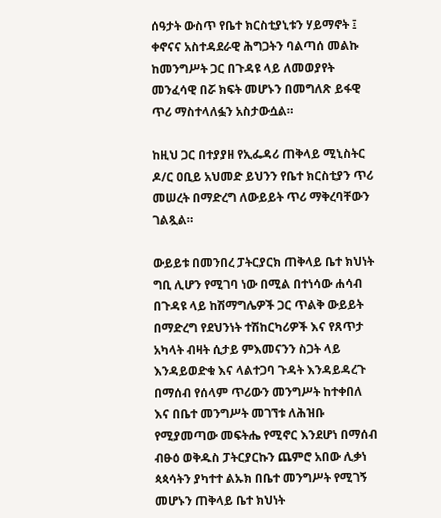ሰዓታት ውስጥ የቤተ ክርስቲያኒቱን ሃይማኖት ፤ ቀኖናና አስተዳደራዊ ሕግጋትን ባልጣሰ መልኩ ከመንግሥት ጋር በጉዳዩ ላይ ለመወያየት መንፈሳዊ በሯ ክፍት መሆኑን በመግለጽ ይፋዊ ጥሪ ማስተላለፏን አስታውሷል።

ከዚህ ጋር በተያያዘ የኢፌዳሪ ጠቅላይ ሚኒስትር ዶ/ር ዐቢይ አህመድ ይህንን የቤተ ክርስቲያን ጥሪ መሠረት በማድረግ ለውይይት ጥሪ ማቅረባቸውን ገልጿል።

ውይይቱ በመንበረ ፓትርያርክ ጠቅላይ ቤተ ክህነት ግቢ ሊሆን የሚገባ ነው በሚል በተነሳው ሐሳብ በጉዳዩ ላይ ከሽማግሌዎች ጋር ጥልቅ ውይይት በማድረግ የደህንነት ተሽከርካሪዎች እና የጸጥታ አካላት ብዛት ሲታይ ምእመናንን ስጋት ላይ እንዳይወድቁ እና ላልተጋባ ጉዳት እንዳይዳረጉ በማሰብ የሰላም ጥሪውን መንግሥት ከተቀበለ እና በቤተ መንግሥት መገኘቱ ለሕዝቡ የሚያመጣው መፍትሔ የሚኖር እንደሆነ በማሰብ ብፁዕ ወቅዱስ ፓትርያርኩን ጨምሮ አበው ሊቃነ ጳጳሳትን ያካተተ ልኡክ በቤተ መንግሥት የሚገኝ መሆኑን ጠቅላይ ቤተ ክህነት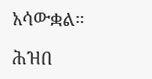አሳውቋል።

ሕዝበ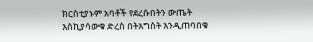ክርስቲያኑም አባቶች የደረሱበትን ውጤት እስኪያሳውቁ ድረስ በትእግስት እንዲጠባበቁ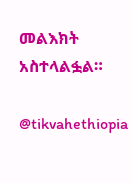መልእክት አስተላልፏል።

@tikvahethiopia